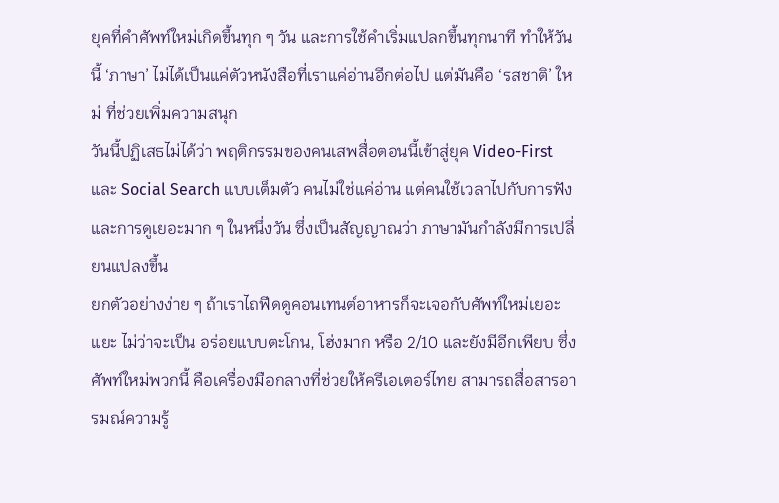ยุคที่คำศัพท์ใหม่เกิดขึ้นทุก ๆ วัน และการใช้คำเริ่มแปลกขึ้นทุกนาที ทำให้วันนี้ ‘ภาษา’ ไม่ได้เป็นแค่ตัวหนังสือที่เราแค่อ่านอีกต่อไป แต่มันคือ ‘รสชาติ’ ใหม่ ที่ช่วยเพิ่มความสนุก
วันนี้ปฏิเสธไม่ได้ว่า พฤติกรรมของคนเสพสื่อตอนนี้เข้าสู่ยุค Video-First และ Social Search แบบเต็มตัว คนไม่ใช่แค่อ่าน แต่คนใช้เวลาไปกับการฟัง และการดูเยอะมาก ๆ ในหนึ่งวัน ซึ่งเป็นสัญญาณว่า ภาษามันกำลังมีการเปลี่ยนแปลงขึ้น
ยกตัวอย่างง่าย ๆ ถ้าเราไถฟีดดูคอนเทนต์อาหารก็จะเจอกับศัพท์ใหม่เยอะแยะ ไม่ว่าจะเป็น อร่อยแบบตะโกน, โฮ่งมาก หรือ 2/10 และยังมีอีกเพียบ ซึ่งศัพท์ใหม่พวกนี้ คือเครื่องมือกลางที่ช่วยให้ครีเอเตอร์ไทย สามารถสื่อสารอารมณ์ความรู้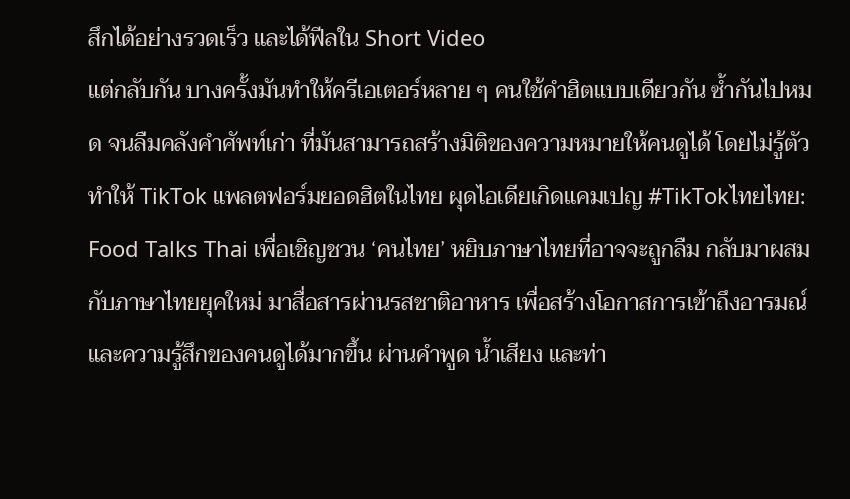สึกได้อย่างรวดเร็ว และได้ฟีลใน Short Video
แต่กลับกัน บางครั้งมันทำให้ครีเอเตอร์หลาย ๆ คนใช้คำฮิตแบบเดียวกัน ซ้ำกันไปหมด จนลืมคลังคำศัพท์เก่า ที่มันสามารถสร้างมิติของความหมายให้คนดูได้ โดยไม่รู้ตัว
ทำให้ TikTok แพลตฟอร์มยอดฮิตในไทย ผุดไอเดียเกิดแคมเปญ #TikTokไทยไทย: Food Talks Thai เพื่อเชิญชวน ‘คนไทย’ หยิบภาษาไทยที่อาจจะถูกลืม กลับมาผสมกับภาษาไทยยุคใหม่ มาสื่อสารผ่านรสชาติอาหาร เพื่อสร้างโอกาสการเข้าถึงอารมณ์ และความรู้สึกของคนดูได้มากขึ้น ผ่านคำพูด น้ำเสียง และท่า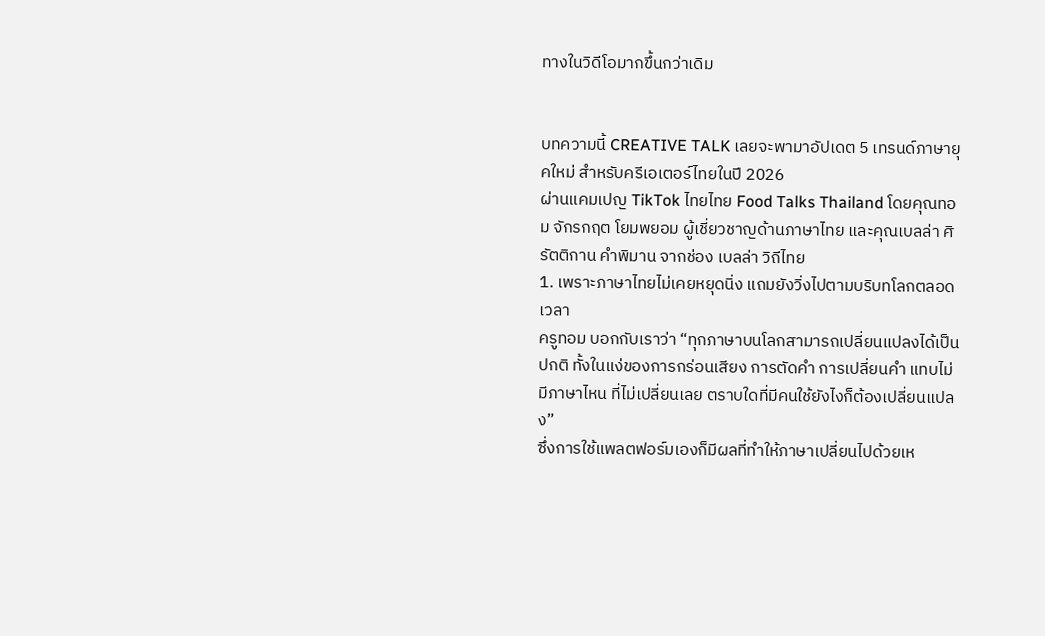ทางในวิดีโอมากขึ้นกว่าเดิม


บทความนี้ CREATIVE TALK เลยจะพามาอัปเดต 5 เทรนด์ภาษายุคใหม่ สำหรับครีเอเตอร์ไทยในปี 2026
ผ่านแคมเปญ TikTok ไทยไทย Food Talks Thailand โดยคุณทอม จักรกฤต โยมพยอม ผู้เชี่ยวชาญด้านภาษาไทย และคุณเบลล่า ศิรัตติกาน คำพิมาน จากช่อง เบลล่า วิถีไทย
1. เพราะภาษาไทยไม่เคยหยุดนิ่ง แถมยังวิ่งไปตามบริบทโลกตลอดเวลา
ครูทอม บอกกับเราว่า “ทุกภาษาบนโลกสามารถเปลี่ยนแปลงได้เป็นปกติ ทั้งในแง่ของการกร่อนเสียง การตัดคำ การเปลี่ยนคำ แทบไม่มีภาษาไหน ที่ไม่เปลี่ยนเลย ตราบใดที่มีคนใช้ยังไงก็ต้องเปลี่ยนแปลง”
ซึ่งการใช้แพลตฟอร์มเองก็มีผลที่ทำให้ภาษาเปลี่ยนไปด้วยเห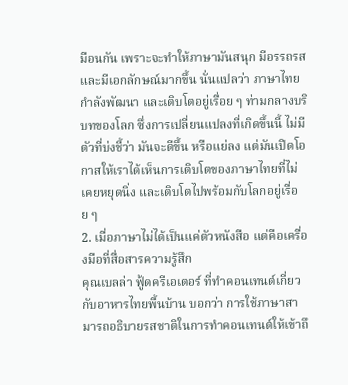มือนกัน เพราะจะทำให้ภาษามันสนุก มีอรรถรส และมีเอกลักษณ์มากขึ้น นั่นแปลว่า ภาษาไทย กำลังพัฒนา และเติบโตอยู่เรื่อย ๆ ท่ามกลางบริบทของโลก ซึ่งการเปลี่ยนแปลงที่เกิดขึ้นนี้ ไม่มีตัวที่บ่งชี้ว่า มันจะดีขึ้น หรือแย่ลง แต่มันเปิดโอกาสให้เราได้เห็นการเติบโตของภาษาไทยที่ไม่เคยหยุดนิ่ง และเติบโตไปพร้อมกับโลกอยู่เรื่อย ๆ
2. เมื่อภาษาไม่ได้เป็นแค่ตัวหนังสือ แต่คือเครื่องมือที่สื่อสารความรู้สึก
คุณเบลล่า ฟู้ดครีเอเตอร์ ที่ทำคอนเทนต์เกี่ยวกับอาหารไทยพื้นบ้าน บอกว่า การใช้ภาษาสามารถอธิบายรสชาติในการทำคอนเทนต์ให้เข้าถึ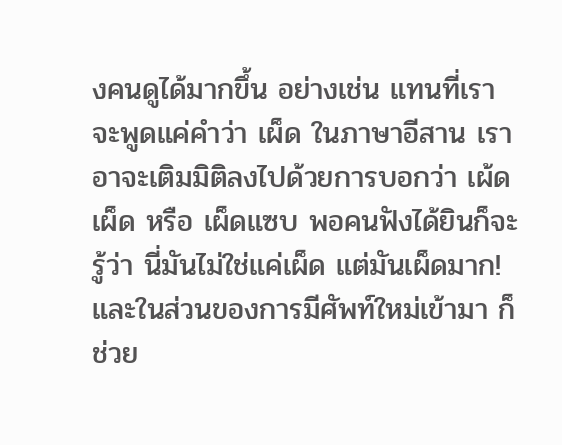งคนดูได้มากขึ้น อย่างเช่น แทนที่เราจะพูดแค่คำว่า เผ็ด ในภาษาอีสาน เราอาจะเติมมิติลงไปด้วยการบอกว่า เผ้ดเผ็ด หรือ เผ็ดแซบ พอคนฟังได้ยินก็จะรู้ว่า นี่มันไม่ใช่แค่เผ็ด แต่มันเผ็ดมาก!
และในส่วนของการมีศัพท์ใหม่เข้ามา ก็ช่วย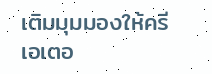เติมมุมมองให้ครีเอเตอ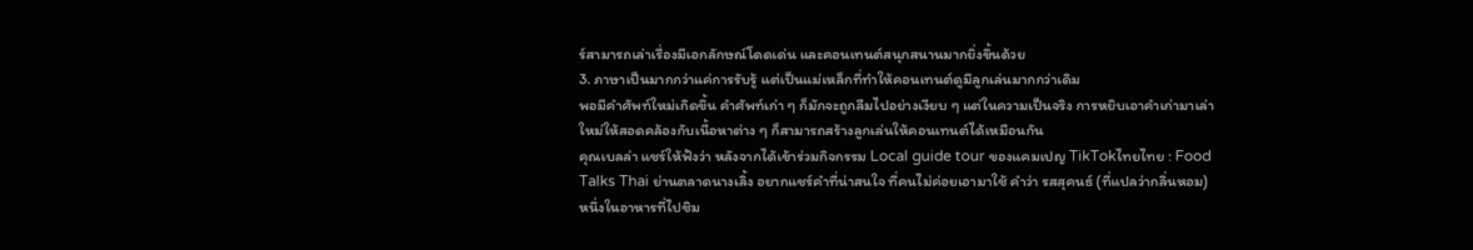ร์สามารถเล่าเรื่องมีเอกลักษณ์โดดเด่น และคอนเทนต์สนุกสนานมากยิ่งขึ้นด้วย
3. ภาษาเป็นมากกว่าแค่การรับรู้ แต่เป็นแม่เหล็กที่ทำให้คอนเทนต์ดูมีลูกเล่นมากกว่าเดิม
พอมีคำศัพท์ใหม่เกิดขึ้น คำศัพท์เก่า ๆ ก็มักจะถูกลืมไปอย่างเงียบ ๆ แต่ในความเป็นจริง การหยิบเอาคำเก่ามาเล่าใหม่ให้สอดคล้องกับเนื้อหาต่าง ๆ ก็สามารถสร้างลูกเล่นให้คอนเทนต์ได้เหมือนกัน
คุณเบลล่า แชร์ให้ฟังว่า หลังจากได้เข้าร่วมกิจกรรม Local guide tour ของแคมเปญ TikTokไทยไทย : Food Talks Thai ย่านตลาดนางเลิ้ง อยากแชร์คำที่น่าสนใจ ที่คนไม่ค่อยเอามาใช้ คำว่า รสสุคนธ์ (ที่แปลว่ากลิ่นหอม)
หนึ่งในอาหารที่ไปชิม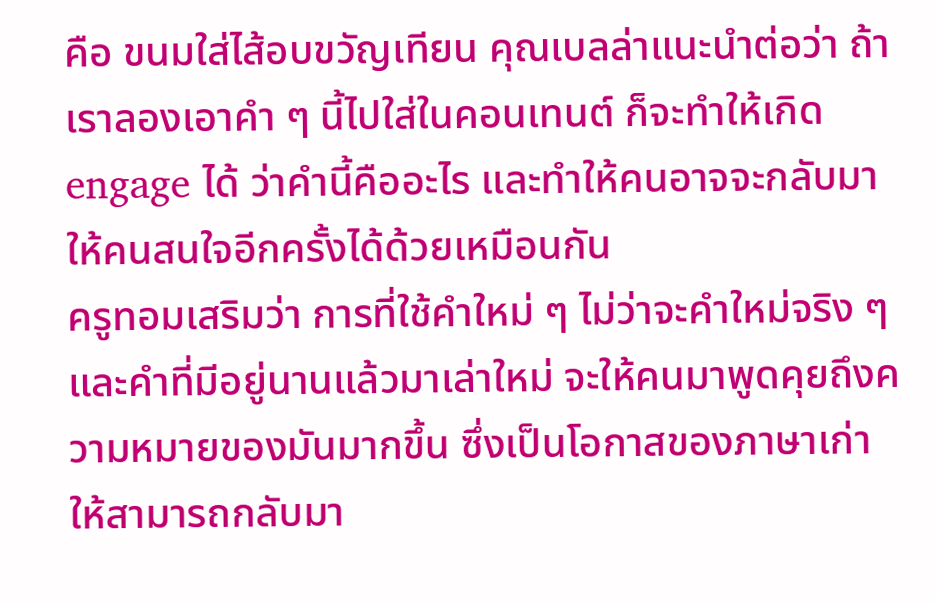คือ ขนมใส่ไส้อบขวัญเทียน คุณเบลล่าแนะนำต่อว่า ถ้าเราลองเอาคำ ๆ นี้ไปใส่ในคอนเทนต์ ก็จะทำให้เกิด engage ได้ ว่าคำนี้คืออะไร และทำให้คนอาจจะกลับมาให้คนสนใจอีกครั้งได้ด้วยเหมือนกัน
ครูทอมเสริมว่า การที่ใช้คำใหม่ ๆ ไม่ว่าจะคำใหม่จริง ๆ และคำที่มีอยู่นานแล้วมาเล่าใหม่ จะให้คนมาพูดคุยถึงความหมายของมันมากขึ้น ซึ่งเป็นโอกาสของภาษาเก่าให้สามารถกลับมา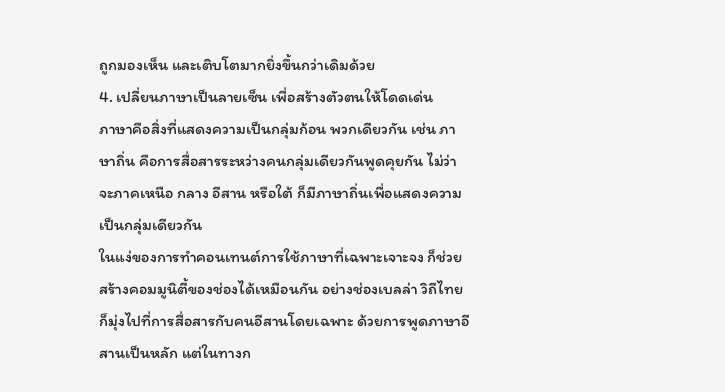ถูกมองเห็น และเติบโตมากยิ่งขึ้นกว่าเดิมด้วย
4. เปลี่ยนภาษาเป็นลายเซ็น เพื่อสร้างตัวตนให้โดดเด่น
ภาษาคือสิ่งที่แสดงความเป็นกลุ่มก้อน พวกเดียวกัน เช่น ภาษาถิ่น คือการสื่อสารระหว่างคนกลุ่มเดียวกันพูดคุยกัน ไม่ว่าจะภาคเหนือ กลาง อีสาน หรือใต้ ก็มีภาษาถิ่นเพื่อแสดงความเป็นกลุ่มเดียวกัน
ในแง่ของการทำคอนเทนต์การใช้ภาษาที่เฉพาะเจาะจง ก็ช่วยสร้างคอมมูนิตี้ของช่องได้เหมือนกัน อย่างช่องเบลล่า วิถีไทย ก็มุ่งไปที่การสื่อสารกับคนอีสานโดยเฉพาะ ด้วยการพูดภาษาอีสานเป็นหลัก แต่ในทางก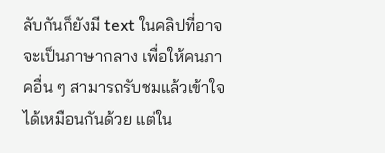ลับกันก็ยังมี text ในคลิปที่อาจจะเป็นภาษากลาง เพื่อให้คนภาคอื่น ๆ สามารถรับชมแล้วเข้าใจได้เหมือนกันด้วย แต่ใน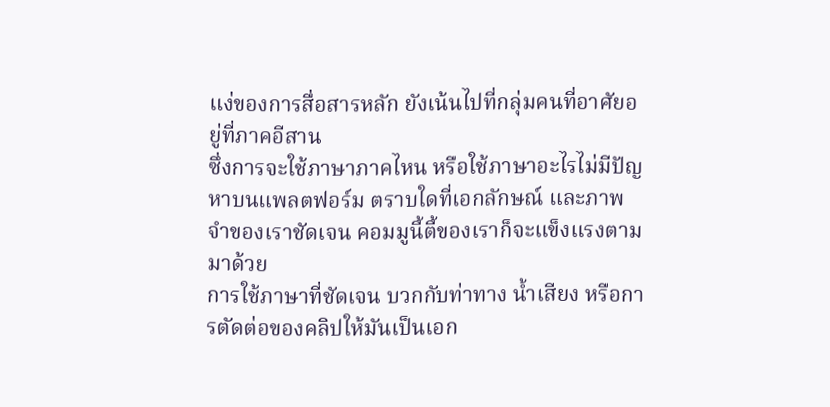แง่ของการสื่อสารหลัก ยังเน้นไปที่กลุ่มคนที่อาศัยอยู่ที่ภาคอีสาน
ซึ่งการจะใช้ภาษาภาคไหน หรือใช้ภาษาอะไรไม่มีปัญหาบนแพลตฟอร์ม ตราบใดที่เอกลักษณ์ และภาพจำของเราชัดเจน คอมมูนี้ตี้ของเราก็จะแข็งแรงตามมาด้วย
การใช้ภาษาที่ชัดเจน บวกกับท่าทาง น้ำเสียง หรือการตัดต่อของคลิปให้มันเป็นเอก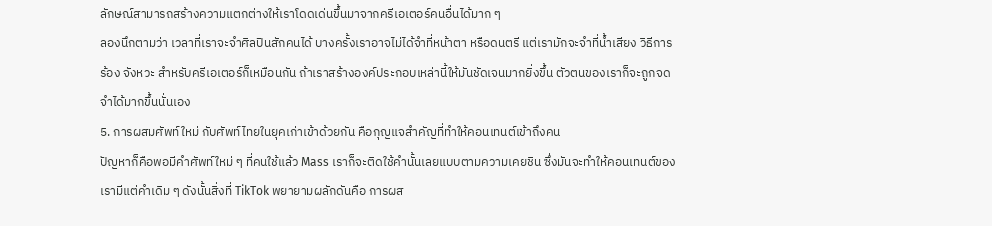ลักษณ์สามารถสร้างความแตกต่างให้เราโดดเด่นขึ้นมาจากครีเอเตอร์คนอื่นได้มาก ๆ
ลองนึกตามว่า เวลาที่เราจะจำศิลปินสักคนได้ บางครั้งเราอาจไม่ได้จำที่หน้าตา หรือดนตรี แต่เรามักจะจำที่น้ำเสียง วิธีการร้อง จังหวะ สำหรับครีเอเตอร์ก็เหมือนกัน ถ้าเราสร้างองค์ประกอบเหล่านี้ให้มันชัดเจนมากยิ่งขึ้น ตัวตนของเราก็จะถูกจดจำได้มากขึ้นนั่นเอง
5. การผสมศัพท์ใหม่ กับศัพท์ไทยในยุคเก่าเข้าด้วยกัน คือกุญแจสำคัญที่ทำให้คอนเทนต์เข้าถึงคน
ปัญหาก็คือพอมีคำศัพท์ใหม่ ๆ ที่คนใช้แล้ว Mass เราก็จะติดใช้คำนั้นเลยแบบตามความเคยชิน ซึ่งมันจะทำให้คอนเทนต์ของเรามีแต่คำเดิม ๆ ดังนั้นสิ่งที่ TikTok พยายามผลักดันคือ การผส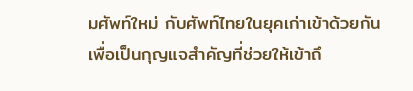มศัพท์ใหม่ กับศัพท์ไทยในยุคเก่าเข้าด้วยกัน เพื่อเป็นกุญแจสำคัญที่ช่วยให้เข้าถึ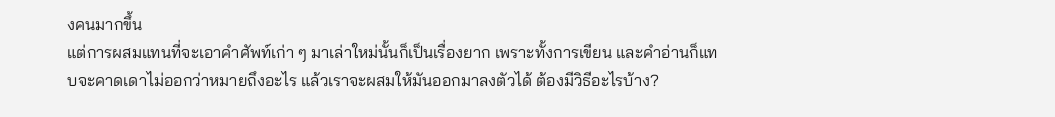งคนมากขึ้น
แต่การผสมแทนที่จะเอาคำศัพท์เก่า ๆ มาเล่าใหม่นั้นก็เป็นเรื่องยาก เพราะทั้งการเขียน และคำอ่านก็แทบจะคาดเดาไม่ออกว่าหมายถึงอะไร แล้วเราจะผสมให้มันออกมาลงตัวได้ ต้องมีวิธีอะไรบ้าง?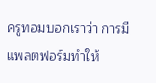ครูทอมบอกเราว่า การมีแพลตฟอร์มทำให้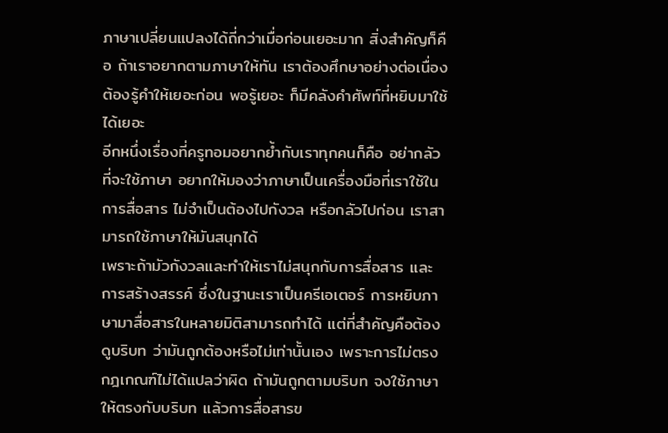ภาษาเปลี่ยนแปลงได้ถี่กว่าเมื่อก่อนเยอะมาก สิ่งสำคัญก็คือ ถ้าเราอยากตามภาษาให้ทัน เราต้องศึกษาอย่างต่อเนื่อง ต้องรู้คำให้เยอะก่อน พอรู้เยอะ ก็มีคลังคำศัพท์ที่หยิบมาใช้ได้เยอะ
อีกหนึ่งเรื่องที่ครูทอมอยากย้ำกับเราทุกคนก็คือ อย่ากลัวที่จะใช้ภาษา อยากให้มองว่าภาษาเป็นเครื่องมือที่เราใช้ในการสื่อสาร ไม่จำเป็นต้องไปกังวล หรือกลัวไปก่อน เราสามารถใช้ภาษาให้มันสนุกได้
เพราะถ้ามัวกังวลและทำให้เราไม่สนุกกับการสื่อสาร และการสร้างสรรค์ ซึ่งในฐานะเราเป็นครีเอเตอร์ การหยิบภาษามาสื่อสารในหลายมิติสามารถทำได้ แต่ที่สำคัญคือต้องดูบริบท ว่ามันถูกต้องหรือไม่เท่านั้นเอง เพราะการไม่ตรงกฎเกณฑ์ไม่ได้แปลว่าผิด ถ้ามันถูกตามบริบท จงใช้ภาษาให้ตรงกับบริบท แล้วการสื่อสารข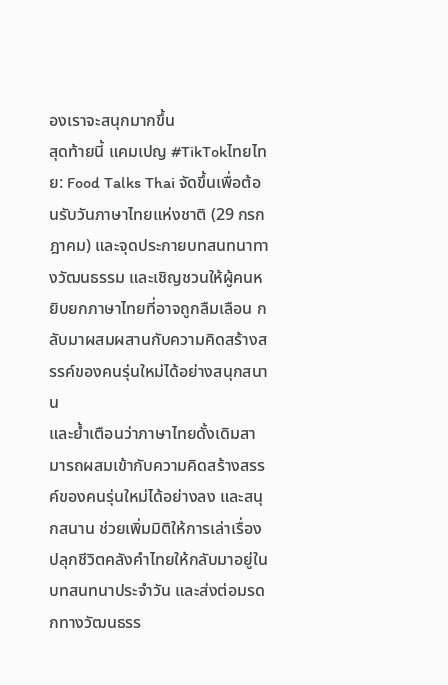องเราจะสนุกมากขึ้น
สุดท้ายนี้ แคมเปญ #TikTokไทยไทย: Food Talks Thai จัดขึ้นเพื่อต้อนรับวันภาษาไทยแห่งชาติ (29 กรกฎาคม) และจุดประกายบทสนทนาทางวัฒนธรรม และเชิญชวนให้ผู้คนหยิบยกภาษาไทยที่อาจถูกลืมเลือน กลับมาผสมผสานกับความคิดสร้างสรรค์ของคนรุ่นใหม่ได้อย่างสนุกสนาน
และย้ำเตือนว่าภาษาไทยดั้งเดิมสามารถผสมเข้ากับความคิดสร้างสรรค์ของคนรุ่นใหม่ได้อย่างลง และสนุกสนาน ช่วยเพิ่มมิติให้การเล่าเรื่อง ปลุกชีวิตคลังคำไทยให้กลับมาอยู่ในบทสนทนาประจำวัน และส่งต่อมรดกทางวัฒนธรร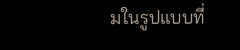มในรูปแบบที่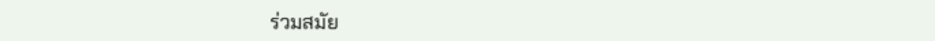ร่วมสมัย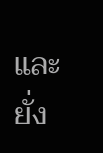และยั่ง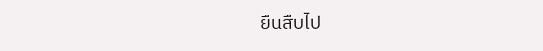ยืนสืบไป